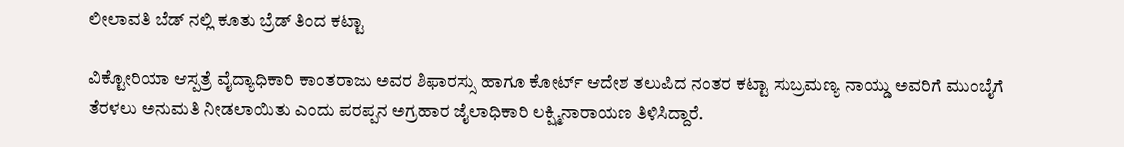ಲೀಲಾವತಿ ಬೆಡ್ ನಲ್ಲಿ ಕೂತು ಬ್ರೆಡ್ ತಿಂದ ಕಟ್ಟಾ

ವಿಕ್ಟೋರಿಯಾ ಆಸ್ಪತ್ರೆ ವೈದ್ಯಾಧಿಕಾರಿ ಕಾಂತರಾಜು ಅವರ ಶಿಫಾರಸ್ಸು ಹಾಗೂ ಕೋರ್ಟ್ ಆದೇಶ ತಲುಪಿದ ನಂತರ ಕಟ್ಟಾ ಸುಬ್ರಮಣ್ಯ ನಾಯ್ಡು ಅವರಿಗೆ ಮುಂಬೈಗೆ ತೆರಳಲು ಅನುಮತಿ ನೀಡಲಾಯಿತು ಎಂದು ಪರಪ್ಪನ ಅಗ್ರಹಾರ ಜೈಲಾಧಿಕಾರಿ ಲಕ್ಷ್ಮಿನಾರಾಯಣ ತಿಳಿಸಿದ್ದಾರೆ.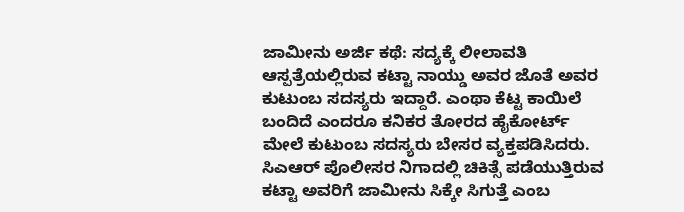ಜಾಮೀನು ಅರ್ಜಿ ಕಥೆ: ಸದ್ಯಕ್ಕೆ ಲೀಲಾವತಿ ಆಸ್ಪತ್ರೆಯಲ್ಲಿರುವ ಕಟ್ಟಾ ನಾಯ್ಡು ಅವರ ಜೊತೆ ಅವರ ಕುಟುಂಬ ಸದಸ್ಯರು ಇದ್ದಾರೆ. ಎಂಥಾ ಕೆಟ್ಟ ಕಾಯಿಲೆ ಬಂದಿದೆ ಎಂದರೂ ಕನಿಕರ ತೋರದ ಹೈಕೋರ್ಟ್ ಮೇಲೆ ಕುಟುಂಬ ಸದಸ್ಯರು ಬೇಸರ ವ್ಯಕ್ತಪಡಿಸಿದರು.
ಸಿಎಆರ್ ಪೊಲೀಸರ ನಿಗಾದಲ್ಲಿ ಚಿಕಿತ್ಸೆ ಪಡೆಯುತ್ತಿರುವ ಕಟ್ಟಾ ಅವರಿಗೆ ಜಾಮೀನು ಸಿಕ್ಕೇ ಸಿಗುತ್ತೆ ಎಂಬ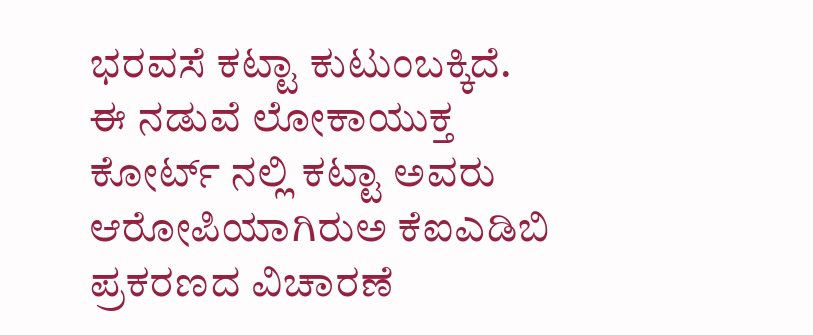ಭರವಸೆ ಕಟ್ಟಾ ಕುಟುಂಬಕ್ಕಿದೆ.
ಈ ನಡುವೆ ಲೋಕಾಯುಕ್ತ ಕೋರ್ಟ್ ನಲ್ಲಿ ಕಟ್ಟಾ ಅವರು ಆರೋಪಿಯಾಗಿರುಅ ಕೆಐಎಡಿಬಿ ಪ್ರಕರಣದ ವಿಚಾರಣೆ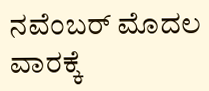ನವೆಂಬರ್ ಮೊದಲ ವಾರಕ್ಕೆ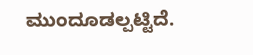ಮುಂದೂಡಲ್ಪಟ್ಟಿದೆ.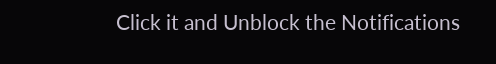Click it and Unblock the Notifications